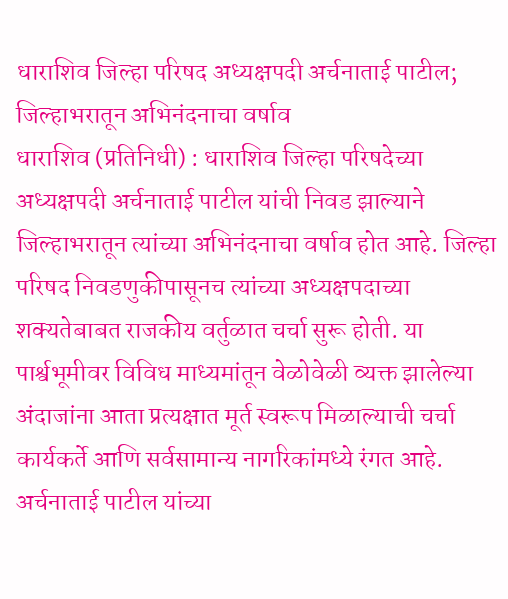धाराशिव जिल्हा परिषद अध्यक्षपदी अर्चनाताई पाटील; जिल्हाभरातून अभिनंदनाचा वर्षाव
धाराशिव (प्रतिनिधी) : धाराशिव जिल्हा परिषदेच्या अध्यक्षपदी अर्चनाताई पाटील यांची निवड झाल्याने जिल्हाभरातून त्यांच्या अभिनंदनाचा वर्षाव होत आहे. जिल्हा परिषद निवडणुकीपासूनच त्यांच्या अध्यक्षपदाच्या शक्यतेबाबत राजकीय वर्तुळात चर्चा सुरू होती. या पार्श्वभूमीवर विविध माध्यमांतून वेळोवेळी व्यक्त झालेल्या अंदाजांना आता प्रत्यक्षात मूर्त स्वरूप मिळाल्याची चर्चा कार्यकर्ते आणि सर्वसामान्य नागरिकांमध्ये रंगत आहे.
अर्चनाताई पाटील यांच्या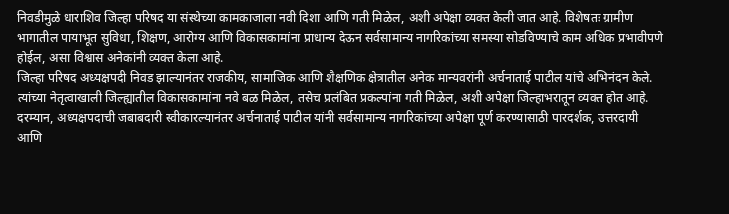निवडीमुळे धाराशिव जिल्हा परिषद या संस्थेच्या कामकाजाला नवी दिशा आणि गती मिळेल, अशी अपेक्षा व्यक्त केली जात आहे. विशेषतः ग्रामीण भागातील पायाभूत सुविधा, शिक्षण, आरोग्य आणि विकासकामांना प्राधान्य देऊन सर्वसामान्य नागरिकांच्या समस्या सोडविण्याचे काम अधिक प्रभावीपणे होईल, असा विश्वास अनेकांनी व्यक्त केला आहे.
जिल्हा परिषद अध्यक्षपदी निवड झाल्यानंतर राजकीय, सामाजिक आणि शैक्षणिक क्षेत्रातील अनेक मान्यवरांनी अर्चनाताई पाटील यांचे अभिनंदन केले. त्यांच्या नेतृत्वाखाली जिल्ह्यातील विकासकामांना नवे बळ मिळेल, तसेच प्रलंबित प्रकल्पांना गती मिळेल, अशी अपेक्षा जिल्हाभरातून व्यक्त होत आहे.
दरम्यान, अध्यक्षपदाची जबाबदारी स्वीकारल्यानंतर अर्चनाताई पाटील यांनी सर्वसामान्य नागरिकांच्या अपेक्षा पूर्ण करण्यासाठी पारदर्शक, उत्तरदायी आणि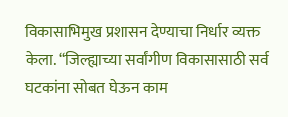विकासाभिमुख प्रशासन देण्याचा निर्धार व्यक्त केला. “जिल्ह्याच्या सर्वांगीण विकासासाठी सर्व घटकांना सोबत घेऊन काम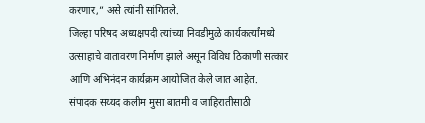करणार,” असे त्यांनी सांगितले.
जिल्हा परिषद अध्यक्षपदी त्यांच्या निवडीमुळे कार्यकर्त्यांमध्ये उत्साहाचे वातावरण निर्माण झाले असून विविध ठिकाणी सत्कार आणि अभिनंदन कार्यक्रम आयोजित केले जात आहेत.
संपादक सय्यद कलीम मुसा बातमी व जाहिरातीसाठी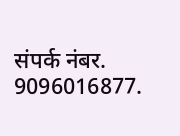संपर्क नंबर. 9096016877.